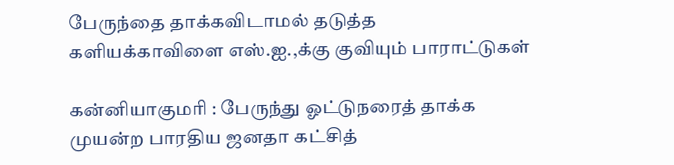பேருந்தை தாக்கவிடாமல் தடுத்த களியக்காவிளை எஸ்.ஐ.,க்கு குவியும் பாராட்டுகள்

கன்னியாகுமரி : பேருந்து ஓட்டுநரைத் தாக்க முயன்ற பாரதிய ஜனதா கட்சித்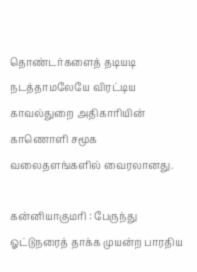தொண்டர்களைத் தடியடி நடத்தாமலேயே விரட்டிய காவல்துறை அதிகாரியின் காணொளி சமூக வலைதளங்களில் வைரலானது.

கன்னியாகுமரி : பேருந்து ஓட்டுநரைத் தாக்க முயன்ற பாரதிய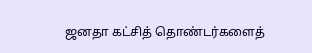ஜனதா கட்சித் தொண்டர்களைத்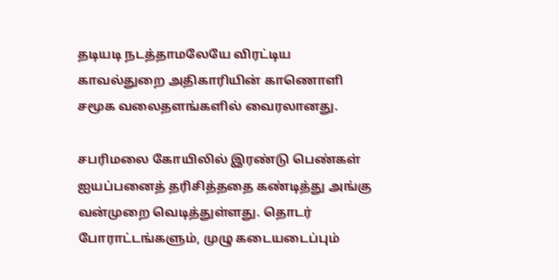தடியடி நடத்தாமலேயே விரட்டிய காவல்துறை அதிகாரியின் காணொளி சமூக வலைதளங்களில் வைரலானது.

சபரிமலை கோயிலில் இரண்டு பெண்கள் ஐயப்பனைத் தரிசித்ததை கண்டித்து அங்கு வன்முறை வெடித்துள்ளது. தொடர் போராட்டங்களும், முழு கடையடைப்பும்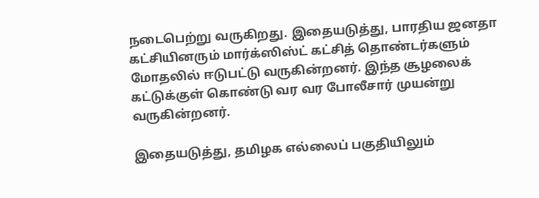நடைபெற்று வருகிறது. இதையடுத்து, பாரதிய ஜனதா கட்சியினரும் மார்க்ஸிஸ்ட் கட்சித் தொண்டர்களும் மோதலில் ஈடுபட்டு வருகின்றனர். இந்த சூழலைக் கட்டுக்குள் கொண்டு வர வர போலீசார் முயன்று வருகின்றனர்.

இதையடுத்து, தமிழக எல்லைப் பகுதியிலும்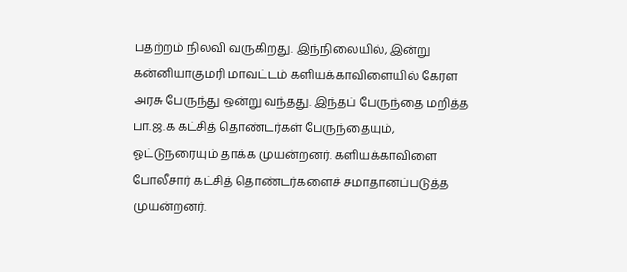பதற்றம் நிலவி வருகிறது. இந்நிலையில், இன்று கன்னியாகுமரி மாவட்டம் களியக்காவிளையில் கேரள அரசு பேருந்து ஒன்று வந்தது. இந்தப் பேருந்தை மறித்த பா.ஜ.க கட்சித் தொண்டர்கள் பேருந்தையும், ஓட்டுநரையும் தாக்க முயன்றனர். களியக்காவிளை போலீசார் கட்சித் தொண்டர்களைச் சமாதானப்படுத்த முயன்றனர்.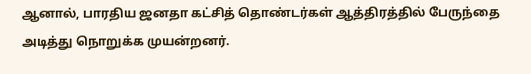ஆனால், பாரதிய ஜனதா கட்சித் தொண்டர்கள் ஆத்திரத்தில் பேருந்தை அடித்து நொறுக்க முயன்றனர்.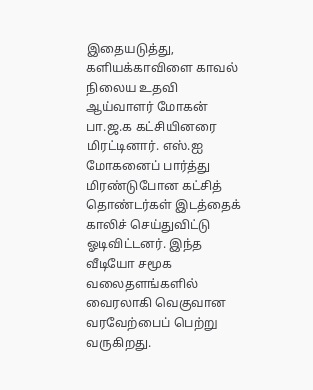இதையடுத்து, களியக்காவிளை காவல் நிலைய உதவி ஆய்வாளர் மோகன் பா.ஜ.க கட்சியினரை மிரட்டினார். எஸ்.ஐ மோகனைப் பார்த்து மிரண்டுபோன கட்சித் தொண்டர்கள் இடத்தைக் காலிச் செய்துவிட்டு ஓடிவிட்டனர். இந்த வீடியோ சமூக வலைதளங்களில் வைரலாகி வெகுவான வரவேற்பைப் பெற்று வருகிறது.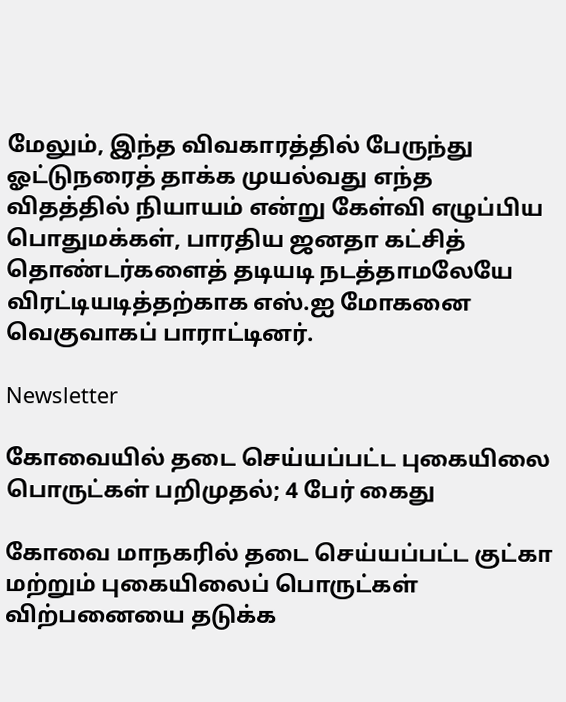மேலும், இந்த விவகாரத்தில் பேருந்து ஓட்டுநரைத் தாக்க முயல்வது எந்த விதத்தில் நியாயம் என்று கேள்வி எழுப்பிய பொதுமக்கள், பாரதிய ஜனதா கட்சித் தொண்டர்களைத் தடியடி நடத்தாமலேயே விரட்டியடித்தற்காக எஸ்.ஐ மோகனை வெகுவாகப் பாராட்டினர்.

Newsletter

கோவையில் தடை செய்யப்பட்ட புகையிலை பொருட்கள் பறிமுதல்; 4 பேர் கைது

கோவை மாநகரில் தடை செய்யப்பட்ட குட்கா மற்றும் புகையிலைப் பொருட்கள் விற்பனையை தடுக்க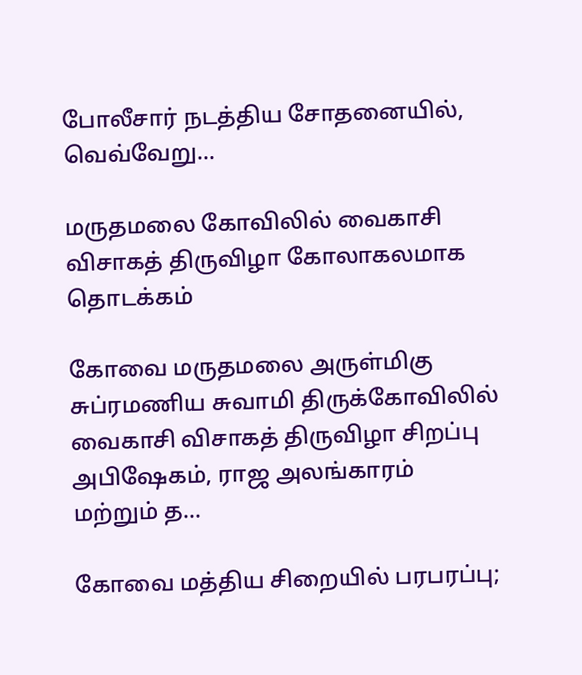போலீசார் நடத்திய சோதனையில், வெவ்வேறு...

மருதமலை கோவிலில் வைகாசி விசாகத் திருவிழா கோலாகலமாக தொடக்கம்

கோவை மருதமலை அருள்மிகு சுப்ரமணிய சுவாமி திருக்கோவிலில் வைகாசி விசாகத் திருவிழா சிறப்பு அபிஷேகம், ராஜ அலங்காரம் மற்றும் த...

கோவை மத்திய சிறையில் பரபரப்பு;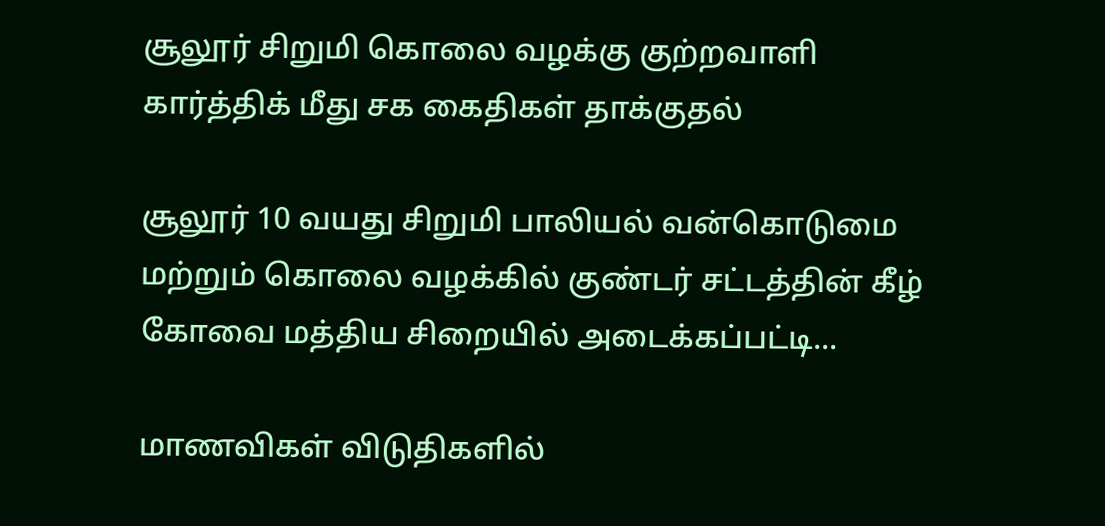சூலூர் சிறுமி கொலை வழக்கு குற்றவாளி கார்த்திக் மீது சக கைதிகள் தாக்குதல்

சூலூர் 10 வயது சிறுமி பாலியல் வன்கொடுமை மற்றும் கொலை வழக்கில் குண்டர் சட்டத்தின் கீழ் கோவை மத்திய சிறையில் அடைக்கப்பட்டி...

மாணவிகள் விடுதிகளில்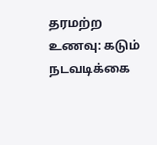தரமற்ற உணவு: கடும் நடவடிக்கை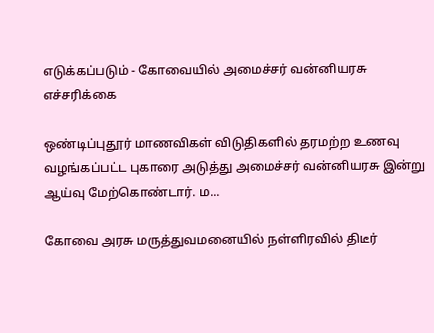எடுக்கப்படும் - கோவையில் அமைச்சர் வன்னியரசு எச்சரிக்கை

ஒண்டிப்புதூர் மாணவிகள் விடுதிகளில் தரமற்ற உணவு வழங்கப்பட்ட புகாரை அடுத்து அமைச்சர் வன்னியரசு இன்று ஆய்வு மேற்கொண்டார். ம...

கோவை அரசு மருத்துவமனையில் நள்ளிரவில் திடீர்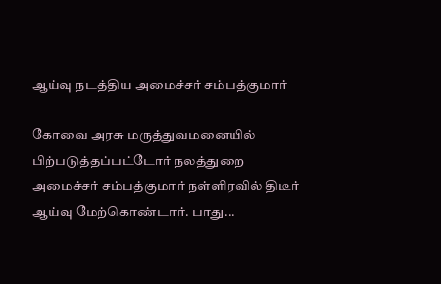ஆய்வு நடத்திய அமைச்சர் சம்பத்குமார்

கோவை அரசு மருத்துவமனையில் பிற்படுத்தப்பட்டோர் நலத்துறை அமைச்சர் சம்பத்குமார் நள்ளிரவில் திடீர் ஆய்வு மேற்கொண்டார். பாது...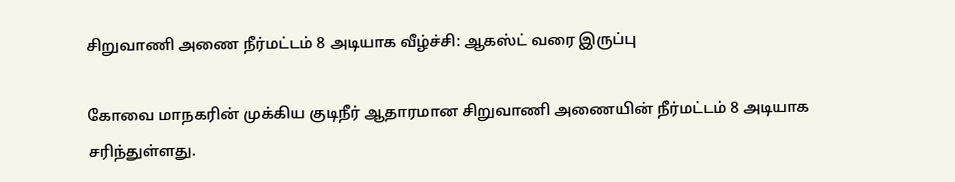சிறுவாணி அணை நீர்மட்டம் 8 அடியாக வீழ்ச்சி: ஆகஸ்ட் வரை இருப்பு

கோவை மாநகரின் முக்கிய குடிநீர் ஆதாரமான சிறுவாணி அணையின் நீர்மட்டம் 8 அடியாக சரிந்துள்ளது.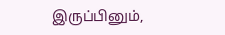இருப்பினும்,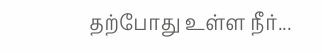தற்போது உள்ள நீர்...